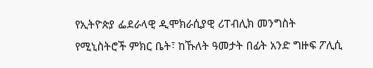የኢትዮጵያ ፌደራላዊ ዲሞክራሲያዊ ሪፐብሊክ መንግስት የሚኒስትሮች ምክር ቤት፣ ከኹለት ዓመታት በፊት አንድ ግዙፍ ፖሊሲ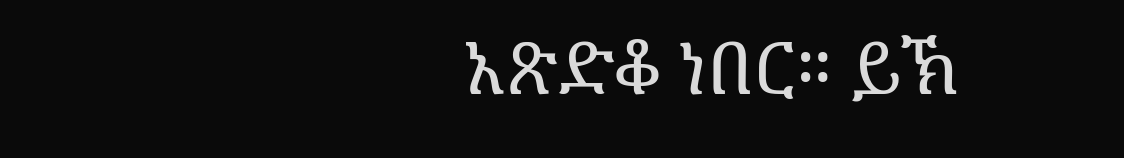አጽድቆ ነበር። ይኽ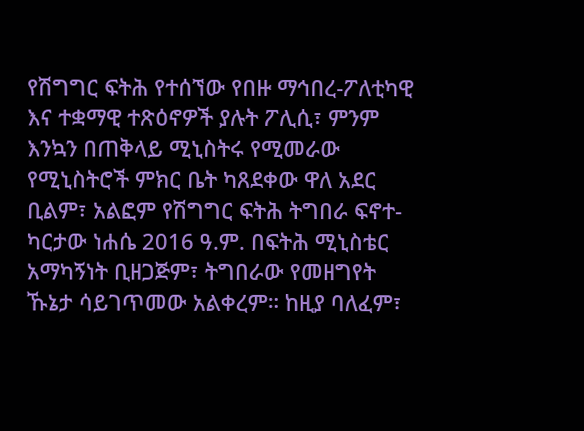የሽግግር ፍትሕ የተሰኘው የበዙ ማኅበረ-ፖለቲካዊ እና ተቋማዊ ተጽዕኖዎች ያሉት ፖሊሲ፣ ምንም እንኳን በጠቅላይ ሚኒስትሩ የሚመራው የሚኒስትሮች ምክር ቤት ካጸደቀው ዋለ አደር ቢልም፣ አልፎም የሽግግር ፍትሕ ትግበራ ፍኖተ-ካርታው ነሐሴ 2016 ዓ.ም. በፍትሕ ሚኒስቴር አማካኝነት ቢዘጋጅም፣ ትግበራው የመዘግየት ኹኔታ ሳይገጥመው አልቀረም። ከዚያ ባለፈም፣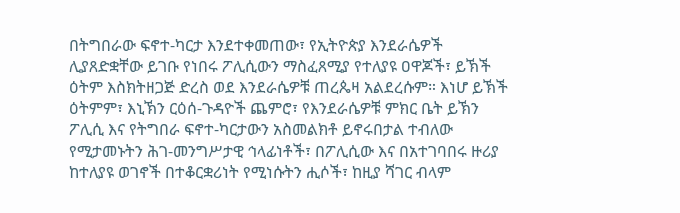በትግበራው ፍኖተ-ካርታ እንደተቀመጠው፣ የኢትዮጵያ እንደራሴዎች ሊያጸድቋቸው ይገቡ የነበሩ ፖሊሲውን ማስፈጸሚያ የተለያዩ ዐዋጆች፣ ይኽች ዕትም እስክትዘጋጅ ድረስ ወደ እንደራሴዎቹ ጠረጴዛ አልደረሱም። እነሆ ይኽች ዕትምም፣ እኒኽን ርዕሰ-ጉዳዮች ጨምሮ፣ የእንደራሴዎቹ ምክር ቤት ይኽን ፖሊሲ እና የትግበራ ፍኖተ-ካርታውን አስመልክቶ ይኖሩበታል ተብለው የሚታመኑትን ሕገ-መንግሥታዊ ኅላፊነቶች፣ በፖሊሲው እና በአተገባበሩ ዙሪያ ከተለያዩ ወገኖች በተቆርቋሪነት የሚነሱትን ሒሶች፣ ከዚያ ሻገር ብላም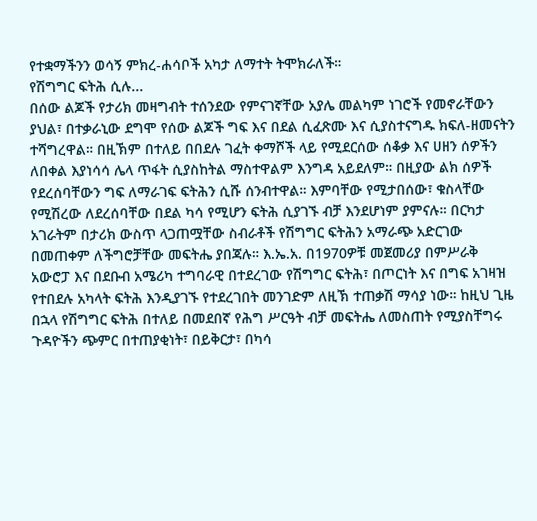የተቋማችንን ወሳኝ ምክረ-ሐሳቦች አካታ ለማተት ትሞክራለች።
የሽግግር ፍትሕ ሲሉ...
በሰው ልጆች የታሪክ መዛግብት ተሰንደው የምናገኛቸው አያሌ መልካም ነገሮች የመኖራቸውን ያህል፣ በተቃራኒው ደግሞ የሰው ልጆች ግፍ እና በደል ሲፈጽሙ እና ሲያስተናግዱ ክፍለ-ዘመናትን ተሻግረዋል። በዚኽም በተለይ በበደሉ ገፈት ቀማሾች ላይ የሚደርሰው ሰቆቃ እና ሀዘን ሰዎችን ለበቀል እያነሳሳ ሌላ ጥፋት ሲያስከትል ማስተዋልም እንግዳ አይደለም። በዚያው ልክ ሰዎች የደረሰባቸውን ግፍ ለማራገፍ ፍትሕን ሲሹ ሰንብተዋል። እምባቸው የሚታበሰው፣ ቁስላቸው የሚሽረው ለደረሰባቸው በደል ካሳ የሚሆን ፍትሕ ሲያገኙ ብቻ እንደሆነም ያምናሉ። በርካታ አገራትም በታሪክ ውስጥ ላጋጠሟቸው ስብራቶች የሽግግር ፍትሕን አማራጭ አድርገው በመጠቀም ለችግሮቻቸው መፍትሔ ያበጃሉ። እ.ኤ.አ. በ1970ዎቹ መጀመሪያ በምሥራቅ አውሮፓ እና በደቡብ አሜሪካ ተግባራዊ በተደረገው የሽግግር ፍትሕ፣ በጦርነት እና በግፍ አገዛዝ የተበደሉ አካላት ፍትሕ እንዲያገኙ የተደረገበት መንገድም ለዚኽ ተጠቃሽ ማሳያ ነው። ከዚህ ጊዜ በኋላ የሽግግር ፍትሕ በተለይ በመደበኛ የሕግ ሥርዓት ብቻ መፍትሔ ለመስጠት የሚያስቸግሩ ጉዳዮችን ጭምር በተጠያቂነት፣ በይቅርታ፣ በካሳ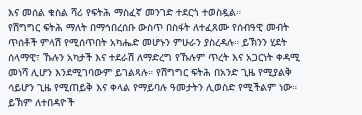እና መሰል ቁስል ሻሪ የፍትሕ ማስፈኛ መንገድ ተደርጎ ተወስዷል።
የሽግግር ፍትሕ ማለት በማኅበረሰቡ ውስጥ በስፋት ለተፈጸሙ የሰብዓዊ መብት ጥሰቶች ምላሽ የሚሰጥበት አካሔድ መሆኑን ምሁራን ያስረዳሉ። ይኽንን ሂደት ሰላማዊ፣ ኹሉን አካታች እና ተደራሽ ለማድረግ የኹሉም ጥረት እና አጋርነት ቀዳሚ መነሻ ሊሆን እንደሚገባውም ይገልጻሉ። የሽግግር ፍትሕ በአንድ ጊዜ የሚያልቅ ሳይሆን ጊዜ የሚጠይቅ እና ቀላል የማይባሉ ዓመታትን ሊወስድ የሚችልም ነው። ይኽም ለተበዳዮች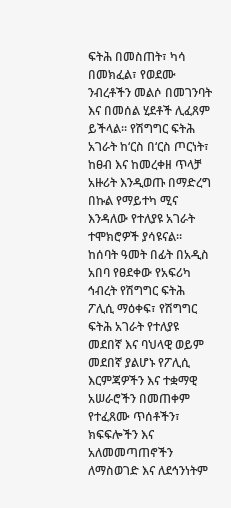ፍትሕ በመስጠት፣ ካሳ በመክፈል፣ የወደሙ ንብረቶችን መልሶ በመገንባት እና በመሰል ሂደቶች ሊፈጸም ይችላል። የሽግግር ፍትሕ አገራት ከ‘ርስ በ‘ርስ ጦርነት፣ ከፀብ እና ከመረቀዘ ጥላቻ አዙሪት እንዲወጡ በማድረግ በኩል የማይተካ ሚና እንዳለው የተለያዩ አገራት ተሞክሮዎች ያሳዩናል። ከሰባት ዓመት በፊት በአዲስ አበባ የፀደቀው የአፍሪካ ኅብረት የሽግግር ፍትሕ ፖሊሲ ማዕቀፍ፣ የሽግግር ፍትሕ አገራት የተለያዩ መደበኛ እና ባህላዊ ወይም መደበኛ ያልሆኑ የፖሊሲ እርምጃዎችን እና ተቋማዊ አሠራሮችን በመጠቀም የተፈጸሙ ጥሰቶችን፣ ክፍፍሎችን እና አለመመጣጠኖችን ለማስወገድ እና ለደኅንነትም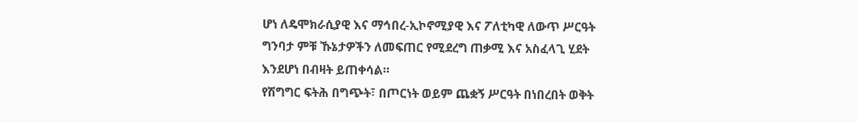ሆነ ለዴሞክራሲያዊ እና ማኅበረ-ኢኮኖሚያዊ እና ፖለቲካዊ ለውጥ ሥርዓት ግንባታ ምቹ ኹኔታዎችን ለመፍጠር የሚደረግ ጠቃሚ እና አስፈላጊ ሂደት እንደሆነ በብዛት ይጠቀሳል።
የሽግግር ፍትሕ በግጭት፣ በጦርነት ወይም ጨቋኝ ሥርዓት በነበረበት ወቅት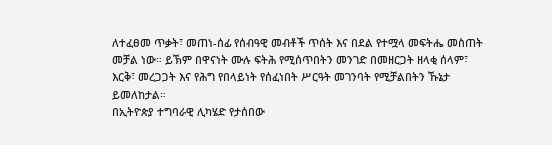ለተፈፀመ ጥቃት፣ መጠነ-ሰፊ የሰብዓዊ መብቶች ጥሰት እና በደል የተሟላ መፍትሔ መስጠት መቻል ነው። ይኽም በዋናነት ሙሉ ፍትሕ የሚሰጥበትን መንገድ በመዘርጋት ዘላቂ ሰላም፣ እርቅ፣ መረጋጋት እና የሕግ የበላይነት የሰፈነበት ሥርዓት መገንባት የሚቻልበትን ኹኔታ ይመለከታል።
በኢትዮጵያ ተግባራዊ ሊካሄድ የታሰበው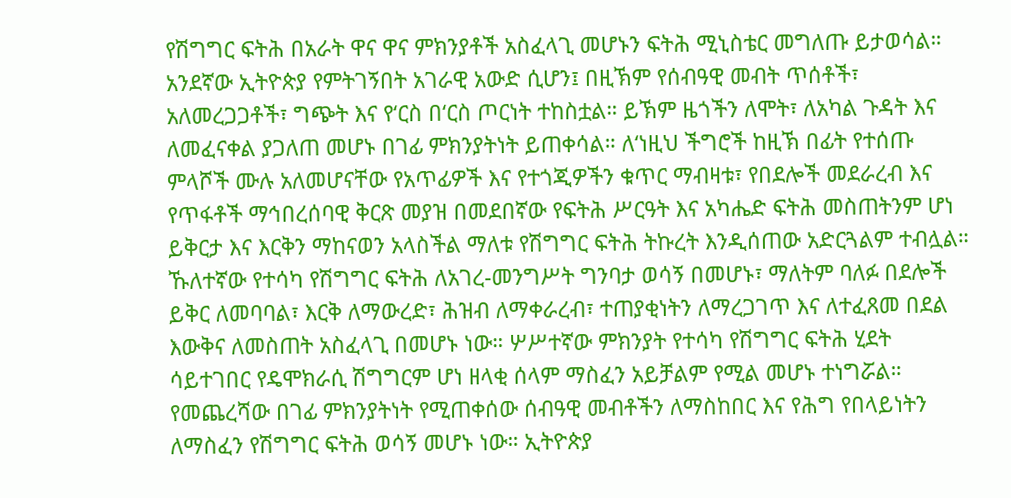የሽግግር ፍትሕ በአራት ዋና ዋና ምክንያቶች አስፈላጊ መሆኑን ፍትሕ ሚኒስቴር መግለጡ ይታወሳል። አንደኛው ኢትዮጵያ የምትገኝበት አገራዊ አውድ ሲሆን፤ በዚኽም የሰብዓዊ መብት ጥሰቶች፣ አለመረጋጋቶች፣ ግጭት እና የ‘ርስ በ‘ርስ ጦርነት ተከስቷል። ይኽም ዜጎችን ለሞት፣ ለአካል ጉዳት እና ለመፈናቀል ያጋለጠ መሆኑ በገፊ ምክንያትነት ይጠቀሳል። ለ‘ነዚህ ችግሮች ከዚኽ በፊት የተሰጡ ምላሾች ሙሉ አለመሆናቸው የአጥፊዎች እና የተጎጂዎችን ቁጥር ማብዛቱ፣ የበደሎች መደራረብ እና የጥፋቶች ማኅበረሰባዊ ቅርጽ መያዝ በመደበኛው የፍትሕ ሥርዓት እና አካሔድ ፍትሕ መስጠትንም ሆነ ይቅርታ እና እርቅን ማከናወን አላስችል ማለቱ የሽግግር ፍትሕ ትኩረት እንዲሰጠው አድርጓልም ተብሏል።
ኹለተኛው የተሳካ የሽግግር ፍትሕ ለአገረ-መንግሥት ግንባታ ወሳኝ በመሆኑ፣ ማለትም ባለፉ በደሎች ይቅር ለመባባል፣ እርቅ ለማውረድ፣ ሕዝብ ለማቀራረብ፣ ተጠያቂነትን ለማረጋገጥ እና ለተፈጸመ በደል እውቅና ለመስጠት አስፈላጊ በመሆኑ ነው። ሦሥተኛው ምክንያት የተሳካ የሽግግር ፍትሕ ሂደት ሳይተገበር የዴሞክራሲ ሽግግርም ሆነ ዘላቂ ሰላም ማስፈን አይቻልም የሚል መሆኑ ተነግሯል። የመጨረሻው በገፊ ምክንያትነት የሚጠቀሰው ሰብዓዊ መብቶችን ለማስከበር እና የሕግ የበላይነትን ለማስፈን የሽግግር ፍትሕ ወሳኝ መሆኑ ነው። ኢትዮጵያ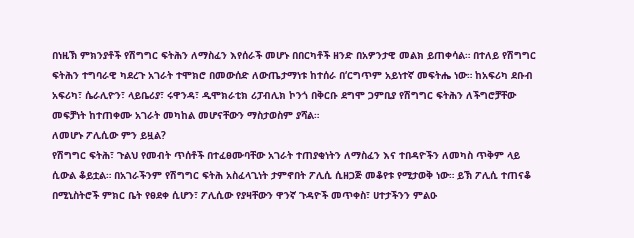በነዚኽ ምክንያቶች የሽግግር ፍትሕን ለማስፈን እየሰራች መሆኑ በበርካቶች ዘንድ በአዎንታዊ መልክ ይጠቀሳል። በተለይ የሽግግር ፍትሕን ተግባራዊ ካደረጉ አገራት ተሞክሮ በመውሰድ ለውጤታማነቱ ከተሰራ በ‘ርግጥም አይነተኛ መፍትሔ ነው። ከአፍሪካ ደቡብ አፍሪካ፣ ሴራሊዮን፣ ላይቤሪያ፣ ሩዋንዳ፣ ዲሞክራቲክ ሪፓብሊክ ኮንጎ በቅርቡ ደግሞ ጋምቢያ የሽግግር ፍትሕን ለችግሮቻቸው መፍቻነት ከተጠቀሙ አገራት መካከል መሆናቸውን ማስታወስም ያሻል።
ለመሆኑ ፖሊሲው ምን ይዟል?
የሽግግር ፍትሕ፣ ጉልህ የመብት ጥሰቶች በተፈፀሙባቸው አገራት ተጠያቂነትን ለማስፈን እና ተበዳዮችን ለመካስ ጥቅም ላይ ሲውል ቆይቷል። በአገራችንም የሽግግር ፍትሕ አስፈላጊነት ታምኖበት ፖሊሲ ሲዘጋጅ መቆየቱ የሚታወቅ ነው። ይኽ ፖሊሲ ተጠናቆ በሚኒስትሮች ምክር ቤት የፀደቀ ሲሆን፣ ፖሊሲው የያዛቸውን ዋንኛ ጉዳዮች መጥቀስ፣ ሀተታችንን ምልዑ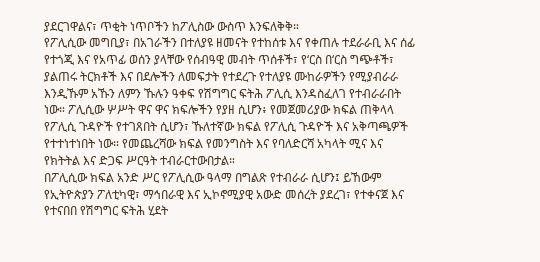ያደርገዋልና፣ ጥቂት ነጥቦችን ከፖሊስው ውስጥ እንፍለቅቅ።
የፖሊሲው መግቢያ፣ በአገራችን በተለያዩ ዘመናት የተከሰቱ እና የቀጠሉ ተደራራቢ እና ሰፊ የተጎጂ እና የአጥፊ ወሰን ያላቸው የሰብዓዊ መብት ጥሰቶች፣ የ‘ርስ በ‘ርስ ግጭቶች፣ ያልጠሩ ትርክቶች እና በደሎችን ለመፍታት የተደረጉ የተለያዩ ሙከራዎችን የሚያብራራ እንዲኹም አኹን ለምን ኹሉን ዓቀፍ የሽግግር ፍትሕ ፖሊሲ እንዳስፈለገ የተብራራበት ነው። ፖሊሲው ሦሥት ዋና ዋና ክፍሎችን የያዘ ሲሆን፥ የመጀመሪያው ክፍል ጠቅላላ የፖሊሲ ጉዳዮች የተገጸበት ሲሆን፣ ኹለተኛው ክፍል የፖሊሲ ጉዳዮች እና አቅጣጫዎች የተተነተነበት ነው። የመጨረሻው ክፍል የመንግስት እና የባለድርሻ አካላት ሚና እና የክትትል እና ድጋፍ ሥርዓት ተብራርተውበታል።
በፖሊሲው ክፍል አንድ ሥር የፖሊሲው ዓላማ በግልጽ የተብራራ ሲሆን፤ ይኸውም የኢትዮጵያን ፖለቲካዊ፣ ማኅበራዊ እና ኢኮኖሚያዊ አውድ መሰረት ያደረገ፣ የተቀናጀ እና የተናበበ የሽግግር ፍትሕ ሂደት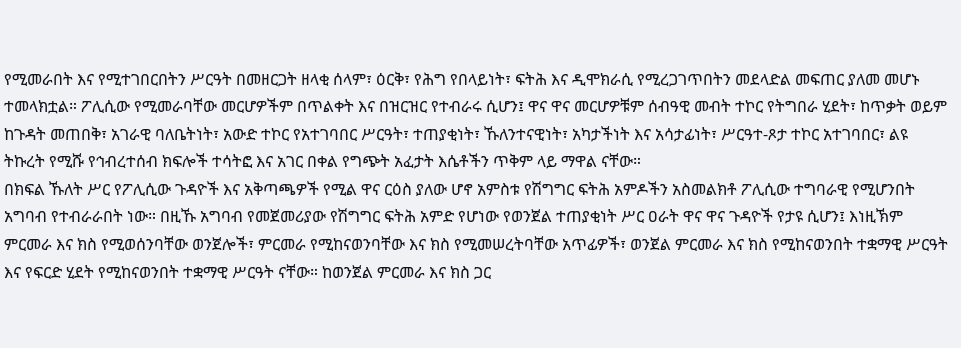የሚመራበት እና የሚተገበርበትን ሥርዓት በመዘርጋት ዘላቂ ሰላም፣ ዕርቅ፣ የሕግ የበላይነት፣ ፍትሕ እና ዲሞክራሲ የሚረጋገጥበትን መደላድል መፍጠር ያለመ መሆኑ ተመላክቷል። ፖሊሲው የሚመራባቸው መርሆዎችም በጥልቀት እና በዝርዝር የተብራሩ ሲሆን፤ ዋና ዋና መርሆዎቹም ሰብዓዊ መብት ተኮር የትግበራ ሂደት፣ ከጥቃት ወይም ከጉዳት መጠበቅ፣ አገራዊ ባለቤትነት፣ አውድ ተኮር የአተገባበር ሥርዓት፣ ተጠያቂነት፣ ኹለንተናዊነት፣ አካታችነት እና አሳታፊነት፣ ሥርዓተ-ጾታ ተኮር አተገባበር፣ ልዩ ትኩረት የሚሹ የኅብረተሰብ ክፍሎች ተሳትፎ እና አገር በቀል የግጭት አፈታት እሴቶችን ጥቅም ላይ ማዋል ናቸው።
በክፍል ኹለት ሥር የፖሊሲው ጉዳዮች እና አቅጣጫዎች የሚል ዋና ርዕስ ያለው ሆኖ አምስቱ የሽግግር ፍትሕ አምዶችን አስመልክቶ ፖሊሲው ተግባራዊ የሚሆንበት አግባብ የተብራራበት ነው። በዚኹ አግባብ የመጀመሪያው የሽግግር ፍትሕ አምድ የሆነው የወንጀል ተጠያቂነት ሥር ዐራት ዋና ዋና ጉዳዮች የታዩ ሲሆን፤ እነዚኽም ምርመራ እና ክስ የሚወሰንባቸው ወንጀሎች፣ ምርመራ የሚከናወንባቸው እና ክስ የሚመሠረትባቸው አጥፊዎች፣ ወንጀል ምርመራ እና ክስ የሚከናወንበት ተቋማዊ ሥርዓት እና የፍርድ ሂደት የሚከናወንበት ተቋማዊ ሥርዓት ናቸው። ከወንጀል ምርመራ እና ክስ ጋር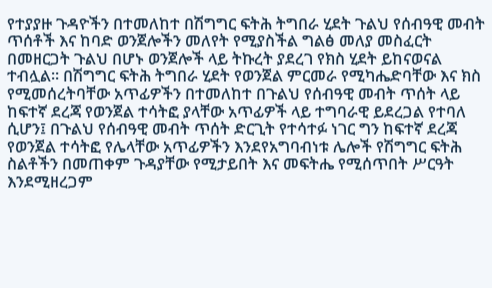የተያያዙ ጉዳዮችን በተመለከተ በሽግግር ፍትሕ ትግበራ ሂደት ጉልህ የሰብዓዊ መብት ጥሰቶች እና ከባድ ወንጀሎችን መለየት የሚያስችል ግልፅ መለያ መስፈርት በመዘርጋት ጉልህ በሆኑ ወንጀሎች ላይ ትኩረት ያደረገ የክስ ሂደት ይከናወናል ተብሏል። በሽግግር ፍትሕ ትግበራ ሂደት የወንጀል ምርመራ የሚካሔድባቸው እና ክስ የሚመሰረትባቸው አጥፊዎችን በተመለከተ በጉልህ የሰብዓዊ መብት ጥሰት ላይ ከፍተኛ ደረጃ የወንጀል ተሳትፎ ያላቸው አጥፊዎች ላይ ተግባራዊ ይደረጋል የተባለ ሲሆን፤ በጉልህ የሰብዓዊ መብት ጥሰት ድርጊት የተሳተፉ ነገር ግን ከፍተኛ ደረጃ የወንጀል ተሳትፎ የሌላቸው አጥፊዎችን እንደየአግባብነቱ ሌሎች የሽግግር ፍትሕ ስልቶችን በመጠቀም ጉዳያቸው የሚታይበት እና መፍትሔ የሚሰጥበት ሥርዓት እንደሚዘረጋም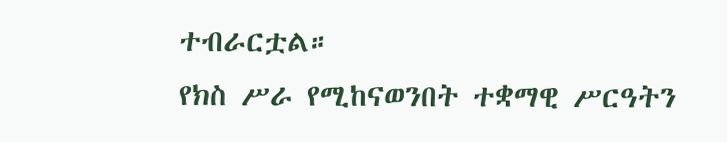ተብራርቷል።
የክስ ሥራ የሚከናወንበት ተቋማዊ ሥርዓትን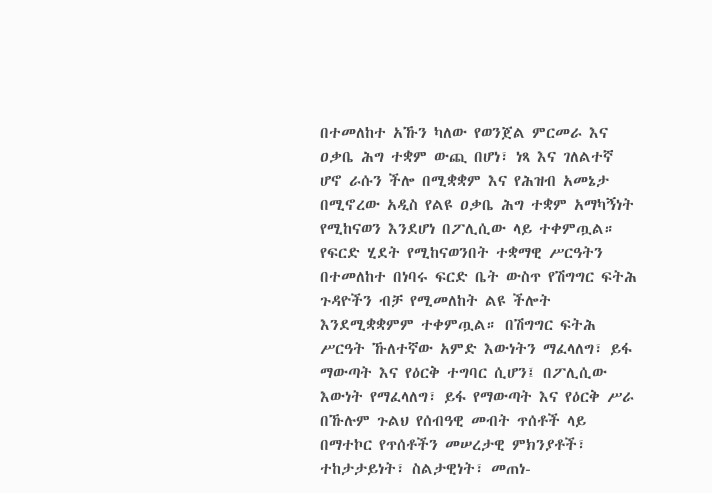በተመለከተ አኹን ካለው የወንጀል ምርመራ እና ዐቃቤ ሕግ ተቋም ውጪ በሆነ፣ ነጻ እና ገለልተኛ ሆኖ ራሱን ችሎ በሚቋቋም እና የሕዝብ አመኔታ በሚኖረው አዲስ የልዩ ዐቃቤ ሕግ ተቋም አማካኝነት የሚከናወን እንደሆነ በፖሊሲው ላይ ተቀምጧል። የፍርድ ሂደት የሚከናወንበት ተቋማዊ ሥርዓትን በተመለከተ በነባሩ ፍርድ ቤት ውስጥ የሽግግር ፍትሕ ጉዳዮችን ብቻ የሚመለከት ልዩ ችሎት እንደሚቋቋምም ተቀምጧል። በሽግግር ፍትሕ ሥርዓት ኹለተኛው አምድ እውነትን ማፈላለግ፣ ይፋ ማውጣት እና የዕርቅ ተግባር ሲሆን፤ በፖሊሲው እውነት የማፈላለግ፣ ይፋ የማውጣት እና የዕርቅ ሥራ በኹሉም ጉልህ የሰብዓዊ መብት ጥሰቶች ላይ በማተኮር የጥሰቶችን መሠረታዊ ምክንያቶች፣ ተከታታይነት፣ ስልታዊነት፣ መጠነ-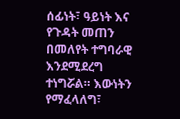ሰፊነት፣ ዓይነት እና የጉዳት መጠን በመለየት ተግባራዊ እንደሚደረግ ተነግሯል። እውነትን የማፈላለግ፣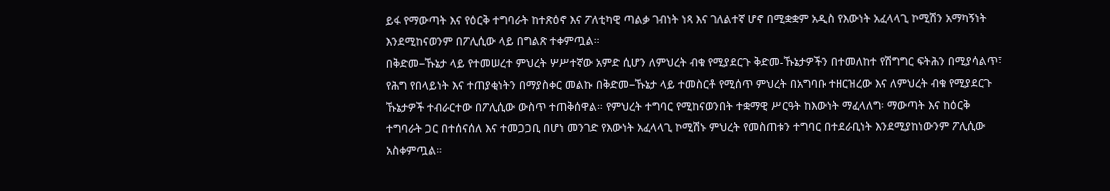ይፋ የማውጣት እና የዕርቅ ተግባራት ከተጽዕኖ እና ፖለቲካዊ ጣልቃ ገብነት ነጻ እና ገለልተኛ ሆኖ በሚቋቋም አዲስ የእውነት አፈላላጊ ኮሚሽን አማካኝነት እንደሚከናወንም በፖሊሲው ላይ በግልጽ ተቀምጧል።
በቅድመ−ኹኔታ ላይ የተመሠረተ ምህረት ሦሥተኛው አምድ ሲሆን ለምህረት ብቁ የሚያደርጉ ቅድመ-ኹኔታዎችን በተመለከተ የሽግግር ፍትሕን በሚያሳልጥ፣ የሕግ የበላይነት እና ተጠያቂነትን በማያስቀር መልኩ በቅድመ−ኹኔታ ላይ ተመስርቶ የሚሰጥ ምህረት በአግባቡ ተዘርዝረው እና ለምህረት ብቁ የሚያደርጉ ኹኔታዎች ተብራርተው በፖሊሲው ውስጥ ተጠቅሰዋል። የምህረት ተግባር የሚከናወንበት ተቋማዊ ሥርዓት ከእውነት ማፈላለግ፡ ማውጣት እና ከዕርቅ ተግባራት ጋር በተሰናሰለ እና ተመጋጋቢ በሆነ መንገድ የእውነት አፈላላጊ ኮሚሽኑ ምህረት የመስጠቱን ተግባር በተደራቢነት እንደሚያከነውንም ፖሊሲው አስቀምጧል።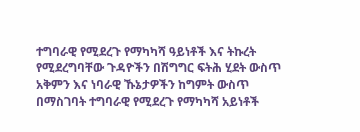ተግባራዊ የሚደረጉ የማካካሻ ዓይነቶች እና ትኩረት የሚደረግባቸው ጉዳዮችን በሽግግር ፍትሕ ሂደት ውስጥ አቅምን እና ነባራዊ ኹኔታዎችን ከግምት ውስጥ በማስገባት ተግባራዊ የሚደረጉ የማካካሻ አይነቶች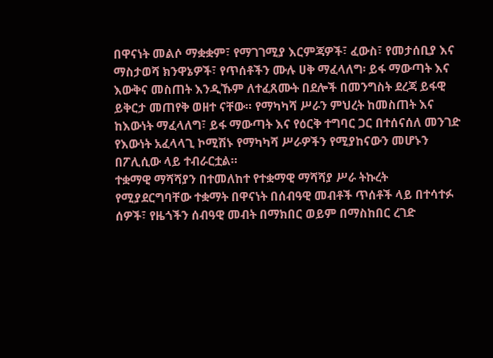በዋናነት መልሶ ማቋቋም፣ የማገገሚያ እርምጃዎች፣ ፈውስ፣ የመታሰቢያ እና ማስታወሻ ክንዋኔዎች፣ የጥሰቶችን ሙሉ ሀቅ ማፈላለግ፡ ይፋ ማውጣት እና እውቅና መስጠት እንዲኹም ለተፈጸሙት በደሎች በመንግስት ደረጃ ይፋዊ ይቅርታ መጠየቅ ወዘተ ናቸው። የማካካሻ ሥራን ምህረት ከመስጠት እና ከእውነት ማፈላለግ፣ ይፋ ማውጣት እና የዕርቅ ተግባር ጋር በተሰናሰለ መንገድ የእውነት አፈላላጊ ኮሚሽኑ የማካካሻ ሥራዎችን የሚያከናውን መሆኑን በፖሊሲው ላይ ተብራርቷል።
ተቋማዊ ማሻሻያን በተመለከተ የተቋማዊ ማሻሻያ ሥራ ትኩረት የሚያደርግባቸው ተቋማት በዋናነት በሰብዓዊ መብቶች ጥሰቶች ላይ በተሳተፉ ሰዎች፣ የዜጎችን ሰብዓዊ መብት በማክበር ወይም በማስከበር ረገድ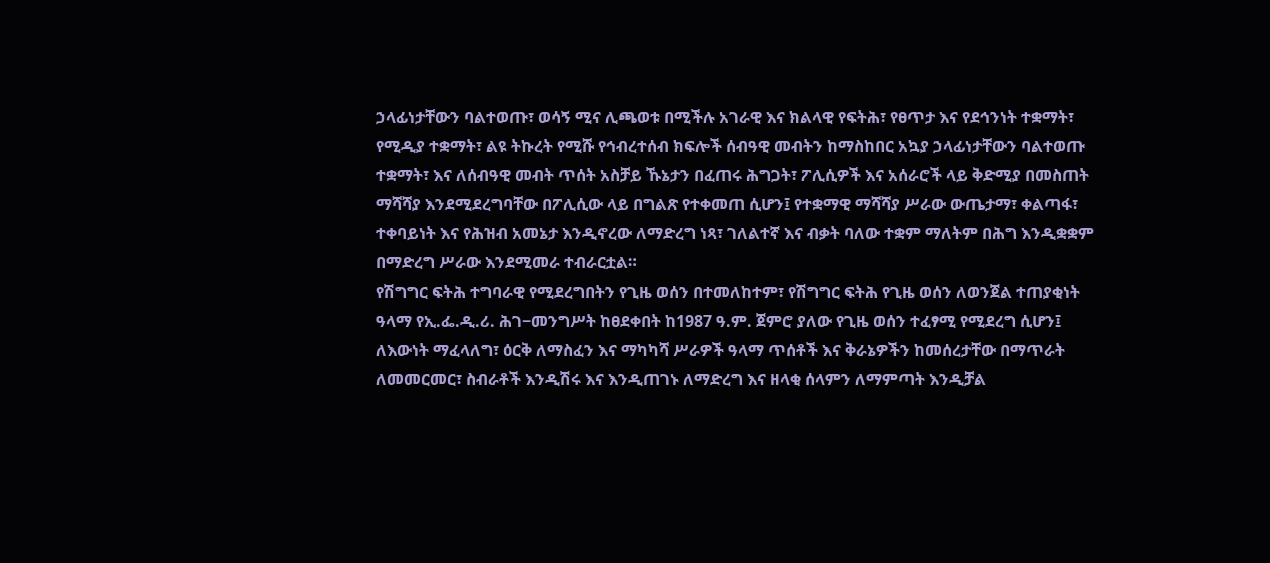ኃላፊነታቸውን ባልተወጡ፣ ወሳኝ ሚና ሊጫወቱ በሚችሉ አገራዊ እና ክልላዊ የፍትሕ፣ የፀጥታ እና የደኅንነት ተቋማት፣ የሚዲያ ተቋማት፣ ልዩ ትኩረት የሚሹ የኅብረተሰብ ክፍሎች ሰብዓዊ መብትን ከማስከበር አኳያ ኃላፊነታቸውን ባልተወጡ ተቋማት፣ እና ለሰብዓዊ መብት ጥሰት አስቻይ ኹኔታን በፈጠሩ ሕግጋት፣ ፖሊሲዎች እና አሰራሮች ላይ ቅድሚያ በመስጠት ማሻሻያ እንደሚደረግባቸው በፖሊሲው ላይ በግልጽ የተቀመጠ ሲሆን፤ የተቋማዊ ማሻሻያ ሥራው ውጤታማ፣ ቀልጣፋ፣ ተቀባይነት እና የሕዝብ አመኔታ እንዲኖረው ለማድረግ ነጻ፣ ገለልተኛ እና ብቃት ባለው ተቋም ማለትም በሕግ እንዲቋቋም በማድረግ ሥራው እንደሚመራ ተብራርቷል።
የሽግግር ፍትሕ ተግባራዊ የሚደረግበትን የጊዜ ወሰን በተመለከተም፣ የሽግግር ፍትሕ የጊዜ ወሰን ለወንጀል ተጠያቂነት ዓላማ የኢ.ፌ.ዲ.ሪ. ሕገ−መንግሥት ከፀደቀበት ከ1987 ዓ.ም. ጀምሮ ያለው የጊዜ ወሰን ተፈፃሚ የሚደረግ ሲሆን፤ ለእውነት ማፈላለግ፣ ዕርቅ ለማስፈን እና ማካካሻ ሥራዎች ዓላማ ጥሰቶች እና ቅራኔዎችን ከመሰረታቸው በማጥራት ለመመርመር፣ ስብራቶች እንዲሽሩ እና እንዲጠገኑ ለማድረግ እና ዘላቂ ሰላምን ለማምጣት እንዲቻል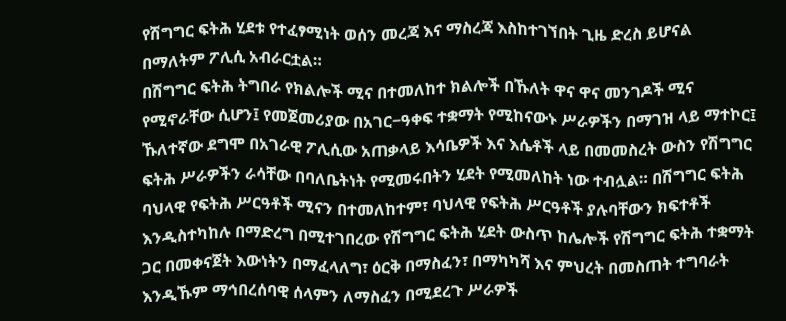የሽግግር ፍትሕ ሂደቱ የተፈፃሚነት ወሰን መረጃ እና ማስረጃ እስከተገኘበት ጊዜ ድረስ ይሆናል በማለትም ፖሊሲ አብራርቷል።
በሽግግር ፍትሕ ትግበራ የክልሎች ሚና በተመለከተ ክልሎች በኹለት ዋና ዋና መንገዶች ሚና የሚኖራቸው ሲሆን፤ የመጀመሪያው በአገር−ዓቀፍ ተቋማት የሚከናውኑ ሥራዎችን በማገዝ ላይ ማተኮር፤ ኹለተኛው ደግሞ በአገራዊ ፖሊሲው አጠቃላይ እሳቤዎች እና እሴቶች ላይ በመመስረት ውስን የሽግግር ፍትሕ ሥራዎችን ራሳቸው በባለቤትነት የሚመሩበትን ሂደት የሚመለከት ነው ተብሏል። በሽግግር ፍትሕ ባህላዊ የፍትሕ ሥርዓቶች ሚናን በተመለከተም፣ ባህላዊ የፍትሕ ሥርዓቶች ያሉባቸውን ክፍተቶች እንዲስተካከሉ በማድረግ በሚተገበረው የሽግግር ፍትሕ ሂደት ውስጥ ከሌሎች የሽግግር ፍትሕ ተቋማት ጋር በመቀናጀት እውነትን በማፈላለግ፣ ዕርቅ በማስፈን፣ በማካካሻ እና ምህረት በመስጠት ተግባራት እንዲኹም ማኅበረሰባዊ ሰላምን ለማስፈን በሚደረጉ ሥራዎች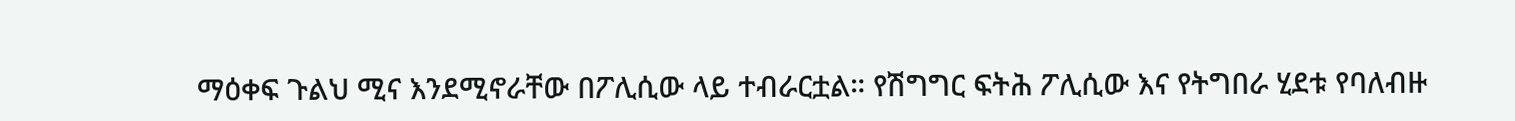ማዕቀፍ ጉልህ ሚና እንደሚኖራቸው በፖሊሲው ላይ ተብራርቷል። የሽግግር ፍትሕ ፖሊሲው እና የትግበራ ሂደቱ የባለብዙ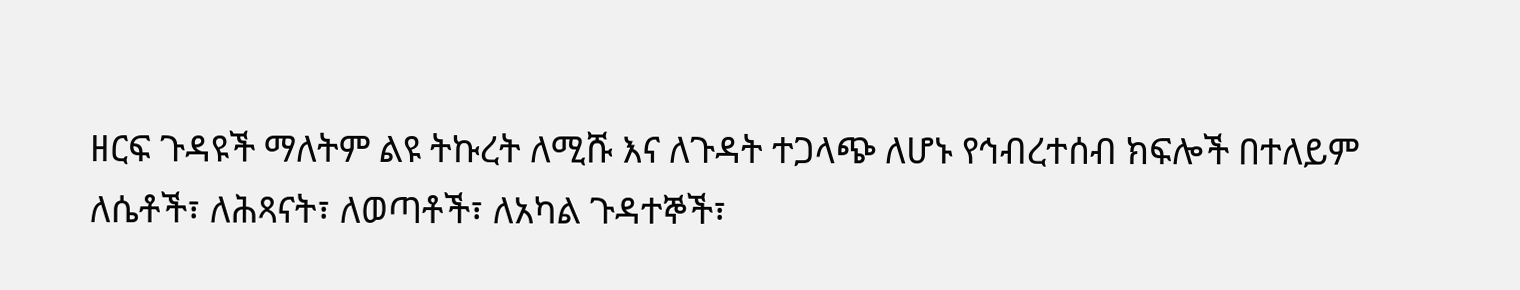ዘርፍ ጉዳዩች ማለትም ልዩ ትኩረት ለሚሹ እና ለጉዳት ተጋላጭ ለሆኑ የኅብረተሰብ ክፍሎች በተለይም ለሴቶች፣ ለሕጻናት፣ ለወጣቶች፣ ለአካል ጉዳተኞች፣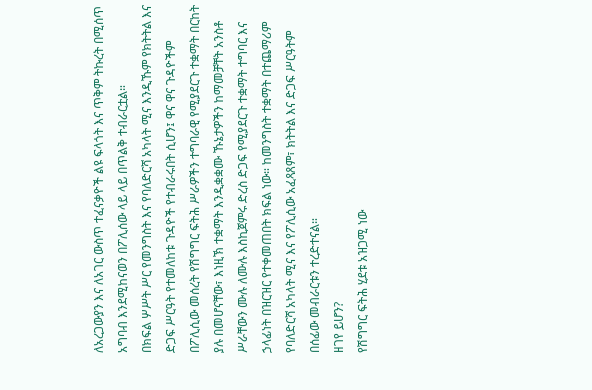ለአረጋውያን እና ለአገር ውስጥ ተፈናቃዮች ልዩ ፍላጎት እና ጥቅም ትኩረት በሚሰጥ አግባብ እንደሚከናወን በፖሊሰው ላይ ላይ በጥልቅ ተብራርቷል።
በክፍል ሦሥት ሥር የመንግስት እና የባለድርሻ አካላት ሚና እንዲኹም የክትትል እና ድጋፍ ሥርዓት የተመለከቱ ጉዳዮች የተብራሩበት ሲሆን፤ ዋና ዋና ጉዳዮችም በፖሊሲው መሰረት የሽግግር ፍትሕ ሥራዎችን ተግባራዊ የሚያደርጉ ተቋማት በርከት ያሉ በመሆናቸው፣ እነዚኽ ተቋማት እንዲቋቋሙ ኹኔታዎችን ከማመቻቸት አንስቶ ሥራቸውን ሙሉ ለሙሉ እስኪጀምሩ ድረስ ድጋፍ የሚያደርጉ ተቋማት ተግባር እና ኃላፊነት በዝርዝር የተቀመጠበት ክፍል ነው። ከመንግስት ተቋማት በተጨማሪም የባለድርሻ አካላት ሚና እና የፖሊሲው አፈጻጸም፣ ክትትል እና ድጋፍ ሥርዓትም በሰፊው መብራርቱን ተረድተናል።
ዘገየ ይሆን?
የሽግግር ፍትሕ ሂደቱ አዝጋሚ ነው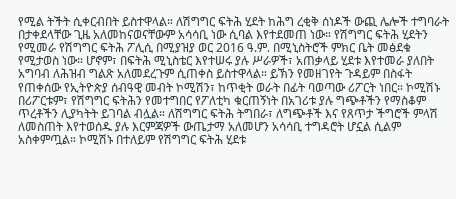የሚል ትችት ሲቀርብበት ይስተዋላል። ለሽግግር ፍትሕ ሂደት ከሕግ ረቂቅ ሰነዶች ውጪ ሌሎች ተግባራት በታቀደላቸው ጊዜ አለመከናወናቸውም አሳሳቢ ነው ሲባል እየተደመጠ ነው። የሽግግር ፍትሕ ሂደትን የሚመራ የሽግግር ፍትሕ ፖሊሲ በሚያዝያ ወር 2016 ዓ.ም. በሚኒስትሮች ምክር ቤት መፅደቁ የሚታወስ ነው። ሆኖም፣ በፍትሕ ሚኒስቴር እየተሠሩ ያሉ ሥራዎች፣ አጠቃላይ ሂደቱ እየተመራ ያለበት አግባብ ለሕዝብ ግልጽ አለመደረጉም ሲጠቀስ ይስተዋላል። ይኽን የመዘገየት ጉዳይም በስፋት የጠቀሰው የኢትዮጵያ ሰብዓዊ መብት ኮሚሽን፣ ከጥቂት ወራት በፊት ባወጣው ሪፖርት ነበር። ኮሚሽኑ በሪፖርቱም፣ የሽግግር ፍትሕን የመተግበር የፖለቲካ ቁርጠኝነት በአገሪቱ ያሉ ግጭቶችን የማስቆም ጥረቶችን ሊያካትት ይገባል ብሏል። ለሽግግር ፍትሕ ትግበራ፣ ለግጭቶች እና የጸጥታ ችግሮች ምላሽ ለመስጠት እየተወሰዱ ያሉ እርምጃዎች ውጤታማ አለመሆን አሳሳቢ ተግዳሮት ሆኗል ሲልም አስቀምጧል። ኮሚሽኑ በተለይም የሽግግር ፍትሕ ሂደቱ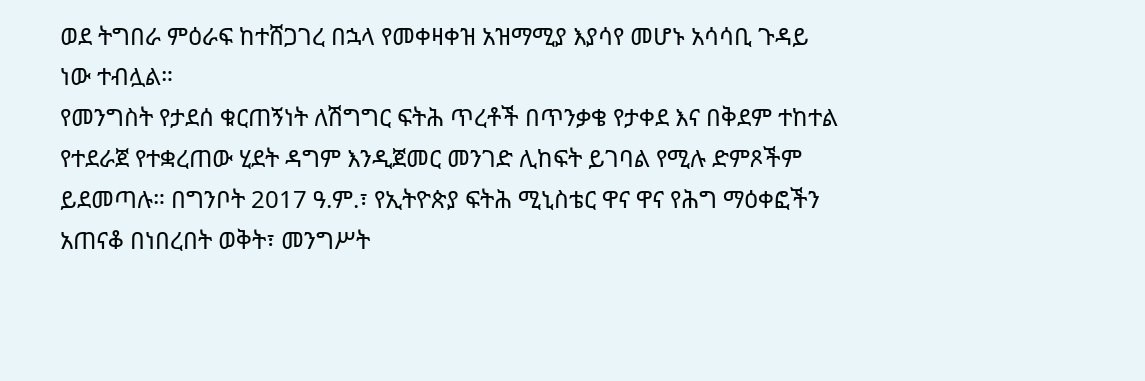ወደ ትግበራ ምዕራፍ ከተሸጋገረ በኋላ የመቀዛቀዝ አዝማሚያ እያሳየ መሆኑ አሳሳቢ ጉዳይ ነው ተብሏል።
የመንግስት የታደሰ ቁርጠኝነት ለሽግግር ፍትሕ ጥረቶች በጥንቃቄ የታቀደ እና በቅደም ተከተል የተደራጀ የተቋረጠው ሂደት ዳግም እንዲጀመር መንገድ ሊከፍት ይገባል የሚሉ ድምጾችም ይደመጣሉ። በግንቦት 2017 ዓ.ም.፣ የኢትዮጵያ ፍትሕ ሚኒስቴር ዋና ዋና የሕግ ማዕቀፎችን አጠናቆ በነበረበት ወቅት፣ መንግሥት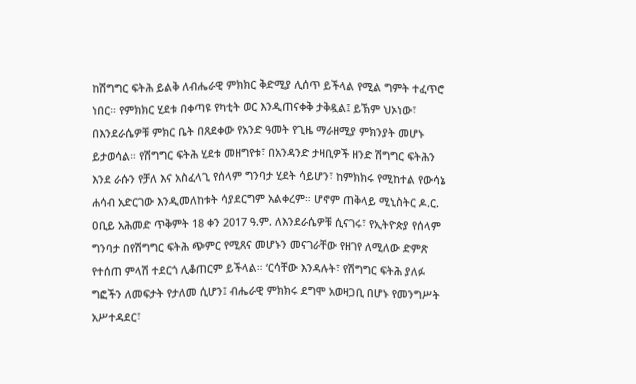ከሽግግር ፍትሕ ይልቅ ለብሔራዊ ምክክር ቅድሚያ ሊሰጥ ይችላል የሚል ግምት ተፈጥሮ ነበር። የምክክር ሂደቱ በቀጣዩ የካቲት ወር እንዲጠናቀቅ ታቅዷል፤ ይኽም ህኦነው፣ በእንደራሴዎቹ ምክር ቤት በጸደቀው የአንድ ዓመት የጊዜ ማራዘሚያ ምክንያት መሆኑ ይታወሳል። የሽግግር ፍትሕ ሂደቱ መዘግየቱ፣ በአንዳንድ ታዛቢዎች ዘንድ ሽግግር ፍትሕን እንደ ራሱን የቻለ እና አስፈላጊ የሰላም ግንባታ ሂደት ሳይሆን፣ ከምክክሩ የሚከተል የውሳኔ ሐሳብ አድርገው እንዲመለከቱት ሳያደርግም አልቀረም። ሆኖም ጠቅላይ ሚኒስትር ዶ.ር. ዐቢይ አሕመድ ጥቅምት 18 ቀን 2017 ዓ.ም. ለእንደራሴዎቹ ሲናገሩ፣ የኢትዮጵያ የሰላም ግንባታ በየሽግግር ፍትሕ ጭምር የሚጸና መሆኑን መናገራቸው የዘገየ ለሚለው ድምጽ የተሰጠ ምላሽ ተደርጎ ሊቆጠርም ይችላል። ‘ርሳቸው እንዳሉት፣ የሽግግር ፍትሕ ያለፉ ግፎችን ለመፍታት የታለመ ሲሆን፤ ብሔራዊ ምክክሩ ደግሞ አወዛጋቢ በሆኑ የመንግሥት አሥተዳደር፣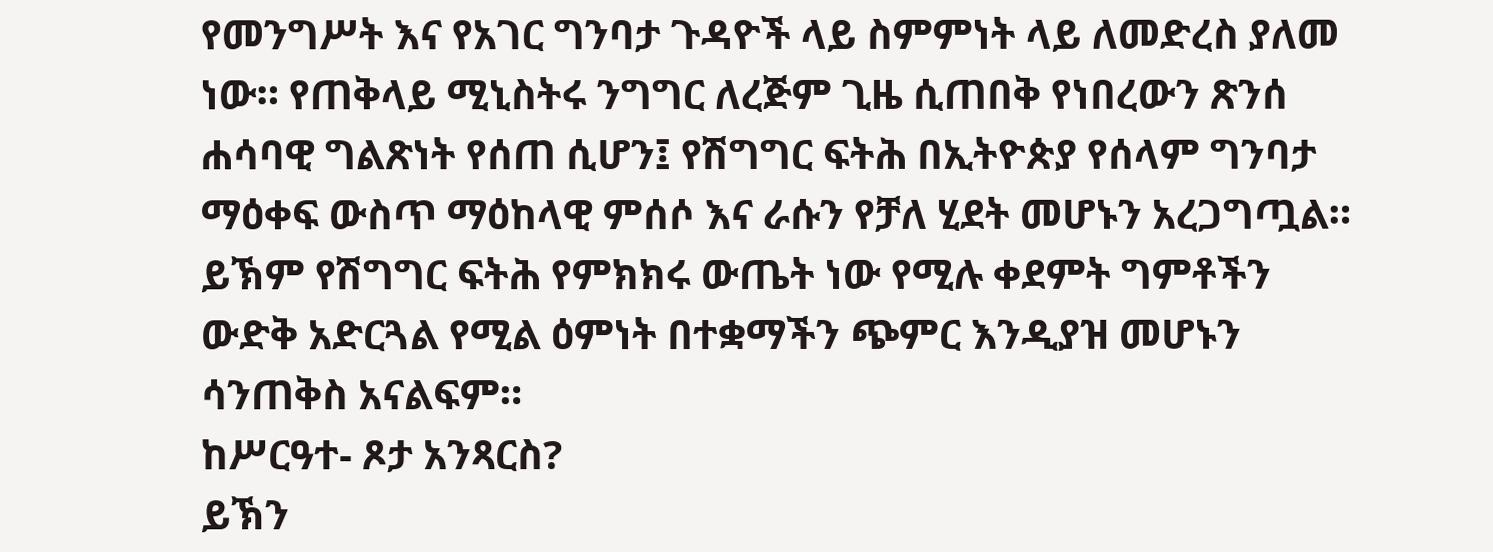የመንግሥት እና የአገር ግንባታ ጉዳዮች ላይ ስምምነት ላይ ለመድረስ ያለመ ነው። የጠቅላይ ሚኒስትሩ ንግግር ለረጅም ጊዜ ሲጠበቅ የነበረውን ጽንሰ ሐሳባዊ ግልጽነት የሰጠ ሲሆን፤ የሽግግር ፍትሕ በኢትዮጵያ የሰላም ግንባታ ማዕቀፍ ውስጥ ማዕከላዊ ምሰሶ እና ራሱን የቻለ ሂደት መሆኑን አረጋግጧል። ይኽም የሽግግር ፍትሕ የምክክሩ ውጤት ነው የሚሉ ቀደምት ግምቶችን ውድቅ አድርጓል የሚል ዕምነት በተቋማችን ጭምር እንዲያዝ መሆኑን ሳንጠቅስ አናልፍም።
ከሥርዓተ- ጾታ አንጻርስ?
ይኽን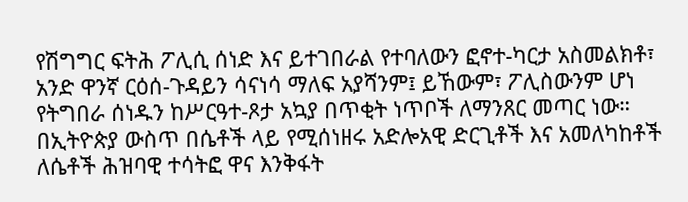የሽግግር ፍትሕ ፖሊሲ ሰነድ እና ይተገበራል የተባለውን ፎኖተ-ካርታ አስመልክቶ፣ አንድ ዋንኛ ርዕሰ-ጉዳይን ሳናነሳ ማለፍ አያሻንም፤ ይኸውም፣ ፖሊስውንም ሆነ የትግበራ ሰነዱን ከሥርዓተ-ጾታ አኳያ በጥቂት ነጥቦች ለማንጸር መጣር ነው።
በኢትዮጵያ ውስጥ በሴቶች ላይ የሚሰነዘሩ አድሎአዊ ድርጊቶች እና አመለካከቶች ለሴቶች ሕዝባዊ ተሳትፎ ዋና እንቅፋት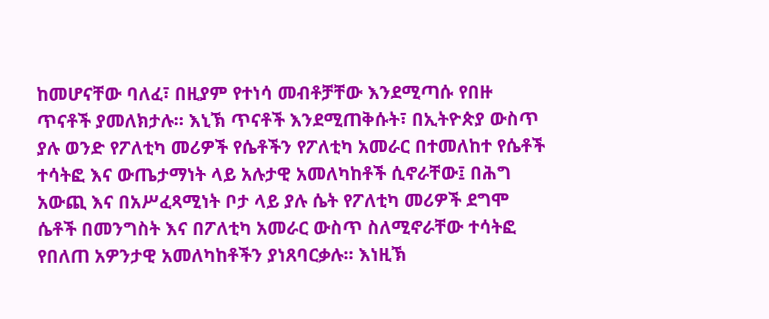ከመሆናቸው ባለፈ፣ በዚያም የተነሳ መብቶቻቸው እንደሚጣሱ የበዙ ጥናቶች ያመለክታሉ። እኒኽ ጥናቶች እንደሚጠቅሱት፣ በኢትዮጵያ ውስጥ ያሉ ወንድ የፖለቲካ መሪዎች የሴቶችን የፖለቲካ አመራር በተመለከተ የሴቶች ተሳትፎ እና ውጤታማነት ላይ አሉታዊ አመለካከቶች ሲኖራቸው፤ በሕግ አውጪ እና በአሥፈጻሚነት ቦታ ላይ ያሉ ሴት የፖለቲካ መሪዎች ደግሞ ሴቶች በመንግስት እና በፖለቲካ አመራር ውስጥ ስለሚኖራቸው ተሳትፎ የበለጠ አዎንታዊ አመለካከቶችን ያነጸባርቃሉ። እነዚኽ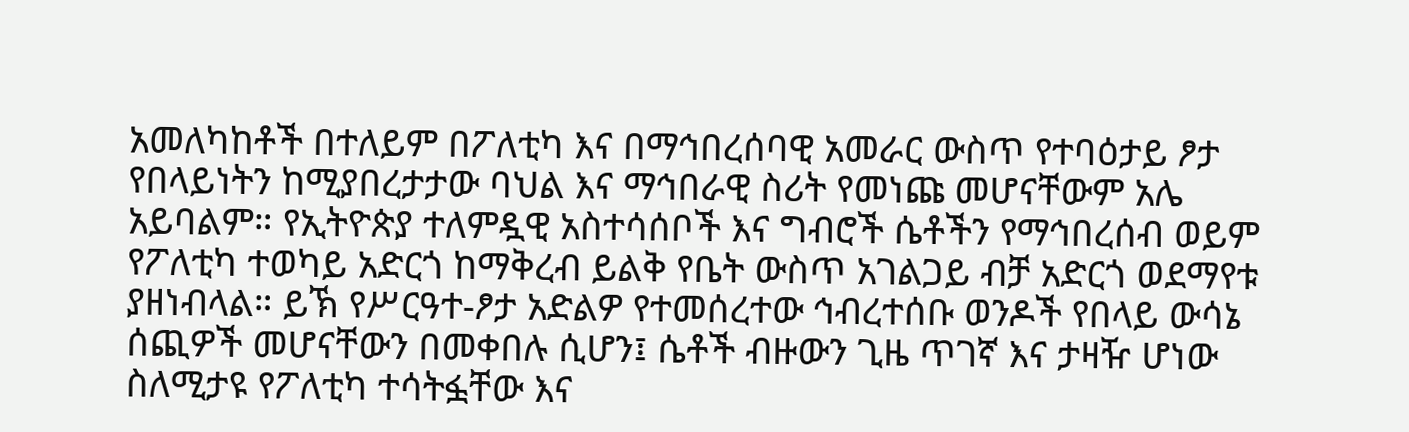አመለካከቶች በተለይም በፖለቲካ እና በማኅበረሰባዊ አመራር ውስጥ የተባዕታይ ፆታ የበላይነትን ከሚያበረታታው ባህል እና ማኅበራዊ ስሪት የመነጩ መሆናቸውም አሌ አይባልም። የኢትዮጵያ ተለምዷዊ አስተሳሰቦች እና ግብሮች ሴቶችን የማኅበረሰብ ወይም የፖለቲካ ተወካይ አድርጎ ከማቅረብ ይልቅ የቤት ውስጥ አገልጋይ ብቻ አድርጎ ወደማየቱ ያዘነብላል። ይኽ የሥርዓተ-ፆታ አድልዎ የተመሰረተው ኅብረተሰቡ ወንዶች የበላይ ውሳኔ ሰጪዎች መሆናቸውን በመቀበሉ ሲሆን፤ ሴቶች ብዙውን ጊዜ ጥገኛ እና ታዛዥ ሆነው ስለሚታዩ የፖለቲካ ተሳትፏቸው እና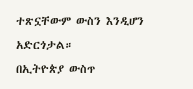ተጽኗቸውም ውስን እንዲሆን አድርጎታል።
በኢትዮጵያ ውስጥ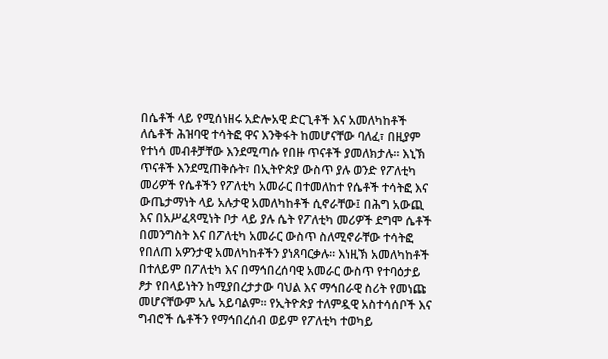በሴቶች ላይ የሚሰነዘሩ አድሎአዊ ድርጊቶች እና አመለካከቶች ለሴቶች ሕዝባዊ ተሳትፎ ዋና እንቅፋት ከመሆናቸው ባለፈ፣ በዚያም የተነሳ መብቶቻቸው እንደሚጣሱ የበዙ ጥናቶች ያመለክታሉ። እኒኽ ጥናቶች እንደሚጠቅሱት፣ በኢትዮጵያ ውስጥ ያሉ ወንድ የፖለቲካ መሪዎች የሴቶችን የፖለቲካ አመራር በተመለከተ የሴቶች ተሳትፎ እና ውጤታማነት ላይ አሉታዊ አመለካከቶች ሲኖራቸው፤ በሕግ አውጪ እና በአሥፈጻሚነት ቦታ ላይ ያሉ ሴት የፖለቲካ መሪዎች ደግሞ ሴቶች በመንግስት እና በፖለቲካ አመራር ውስጥ ስለሚኖራቸው ተሳትፎ የበለጠ አዎንታዊ አመለካከቶችን ያነጸባርቃሉ። እነዚኽ አመለካከቶች በተለይም በፖለቲካ እና በማኅበረሰባዊ አመራር ውስጥ የተባዕታይ ፆታ የበላይነትን ከሚያበረታታው ባህል እና ማኅበራዊ ስሪት የመነጩ መሆናቸውም አሌ አይባልም። የኢትዮጵያ ተለምዷዊ አስተሳሰቦች እና ግብሮች ሴቶችን የማኅበረሰብ ወይም የፖለቲካ ተወካይ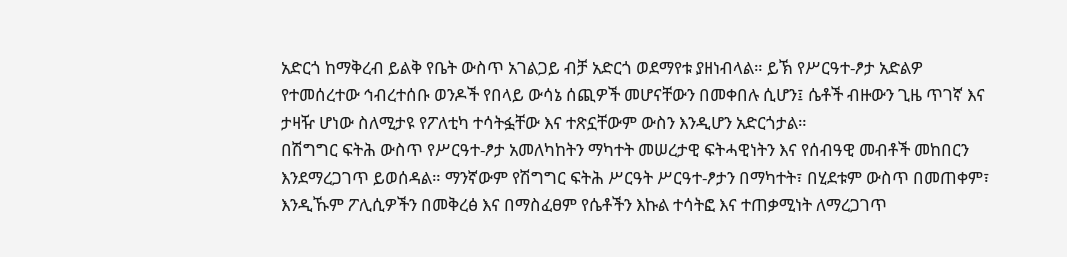አድርጎ ከማቅረብ ይልቅ የቤት ውስጥ አገልጋይ ብቻ አድርጎ ወደማየቱ ያዘነብላል። ይኽ የሥርዓተ-ፆታ አድልዎ የተመሰረተው ኅብረተሰቡ ወንዶች የበላይ ውሳኔ ሰጪዎች መሆናቸውን በመቀበሉ ሲሆን፤ ሴቶች ብዙውን ጊዜ ጥገኛ እና ታዛዥ ሆነው ስለሚታዩ የፖለቲካ ተሳትፏቸው እና ተጽኗቸውም ውስን እንዲሆን አድርጎታል።
በሽግግር ፍትሕ ውስጥ የሥርዓተ-ፆታ አመለካከትን ማካተት መሠረታዊ ፍትሓዊነትን እና የሰብዓዊ መብቶች መከበርን እንደማረጋገጥ ይወሰዳል። ማንኛውም የሽግግር ፍትሕ ሥርዓት ሥርዓተ-ፆታን በማካተት፣ በሂደቱም ውስጥ በመጠቀም፣ እንዲኹም ፖሊሲዎችን በመቅረፅ እና በማስፈፀም የሴቶችን እኩል ተሳትፎ እና ተጠቃሚነት ለማረጋገጥ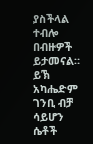ያስችላል ተብሎ በብዙዎች ይታመናል። ይኽ አካሔድም ገንቢ ብቻ ሳይሆን ሴቶች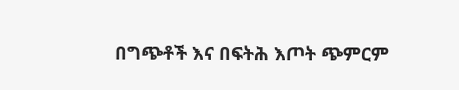በግጭቶች እና በፍትሕ እጦት ጭምርም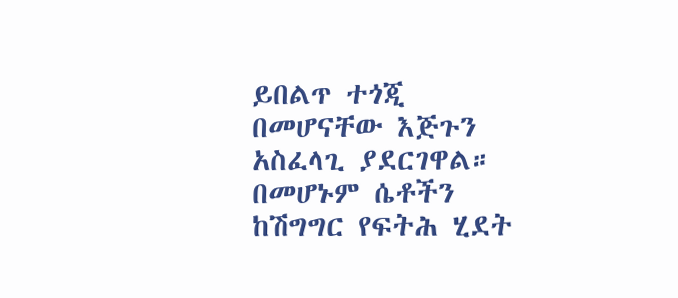ይበልጥ ተጎጂ በመሆናቸው እጅጉን አስፈላጊ ያደርገዋል። በመሆኑም ሴቶችን ከሽግግር የፍትሕ ሂደት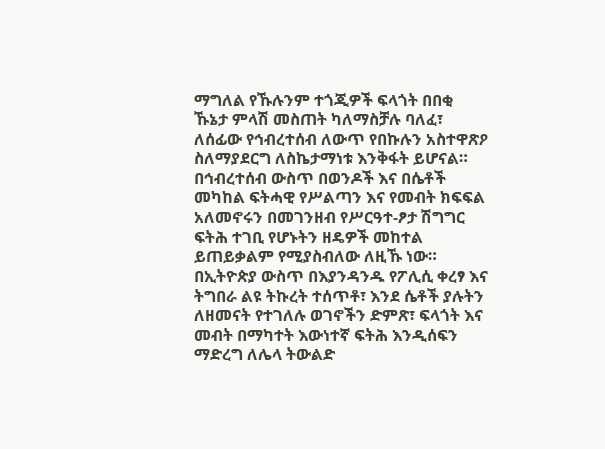ማግለል የኹሉንም ተጎጂዎች ፍላጎት በበቂ ኹኔታ ምላሽ መስጠት ካለማስቻሉ ባለፈ፣ ለሰፊው የኅብረተሰብ ለውጥ የበኩሉን አስተዋጽዖ ስለማያደርግ ለስኬታማነቱ እንቅፋት ይሆናል። በኅብረተሰብ ውስጥ በወንዶች እና በሴቶች መካከል ፍትሓዊ የሥልጣን እና የመብት ክፍፍል አለመኖሩን በመገንዘብ የሥርዓተ-ፆታ ሽግግር ፍትሕ ተገቢ የሆኑትን ዘዴዎች መከተል ይጠይቃልም የሚያስብለው ለዚኹ ነው።
በኢትዮጵያ ውስጥ በእያንዳንዱ የፖሊሲ ቀረፃ እና ትግበራ ልዩ ትኩረት ተሰጥቶ፣ እንደ ሴቶች ያሉትን ለዘመናት የተገለሉ ወገኖችን ድምጽ፣ ፍላጎት እና መብት በማካተት እውነተኛ ፍትሕ እንዲሰፍን ማድረግ ለሌላ ትውልድ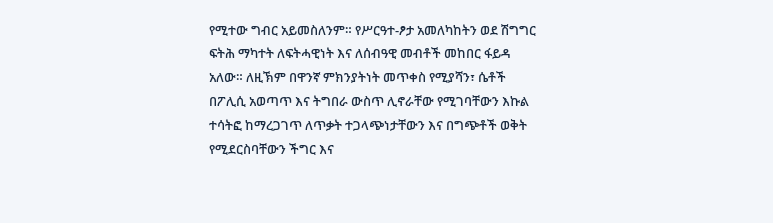የሚተው ግብር አይመስለንም። የሥርዓተ-ፆታ አመለካከትን ወደ ሽግግር ፍትሕ ማካተት ለፍትሓዊነት እና ለሰብዓዊ መብቶች መከበር ፋይዳ አለው። ለዚኽም በዋንኛ ምክንያትነት መጥቀስ የሚያሻን፣ ሴቶች በፖሊሲ አወጣጥ እና ትግበራ ውስጥ ሊኖራቸው የሚገባቸውን እኩል ተሳትፎ ከማረጋገጥ ለጥቃት ተጋላጭነታቸውን እና በግጭቶች ወቅት የሚደርስባቸውን ችግር እና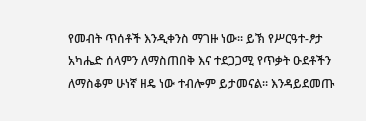የመብት ጥሰቶች እንዲቀንስ ማገዙ ነው፡፡ ይኽ የሥርዓተ-ፆታ አካሔድ ሰላምን ለማስጠበቅ እና ተደጋጋሚ የጥቃት ዑደቶችን ለማስቆም ሁነኛ ዘዴ ነው ተብሎም ይታመናል። እንዳይደመጡ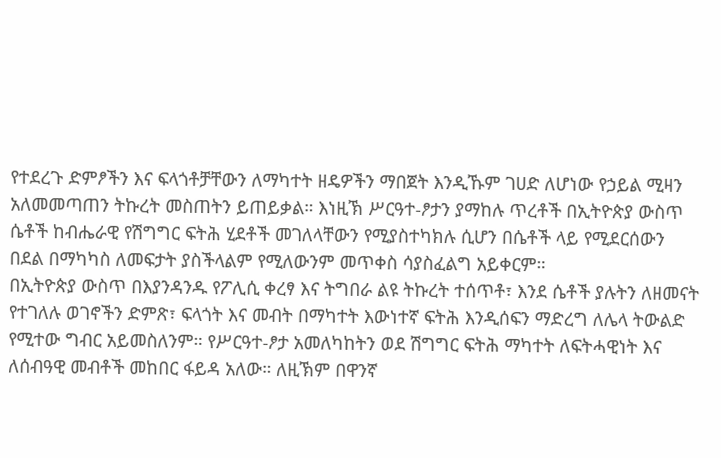የተደረጉ ድምፆችን እና ፍላጎቶቻቸውን ለማካተት ዘዴዎችን ማበጀት እንዲኹም ገሀድ ለሆነው የኃይል ሚዛን አለመመጣጠን ትኩረት መስጠትን ይጠይቃል። እነዚኽ ሥርዓተ-ፆታን ያማከሉ ጥረቶች በኢትዮጵያ ውስጥ ሴቶች ከብሔራዊ የሽግግር ፍትሕ ሂደቶች መገለላቸውን የሚያስተካክሉ ሲሆን በሴቶች ላይ የሚደርሰውን በደል በማካካስ ለመፍታት ያስችላልም የሚለውንም መጥቀስ ሳያስፈልግ አይቀርም።
በኢትዮጵያ ውስጥ በእያንዳንዱ የፖሊሲ ቀረፃ እና ትግበራ ልዩ ትኩረት ተሰጥቶ፣ እንደ ሴቶች ያሉትን ለዘመናት የተገለሉ ወገኖችን ድምጽ፣ ፍላጎት እና መብት በማካተት እውነተኛ ፍትሕ እንዲሰፍን ማድረግ ለሌላ ትውልድ የሚተው ግብር አይመስለንም። የሥርዓተ-ፆታ አመለካከትን ወደ ሽግግር ፍትሕ ማካተት ለፍትሓዊነት እና ለሰብዓዊ መብቶች መከበር ፋይዳ አለው። ለዚኽም በዋንኛ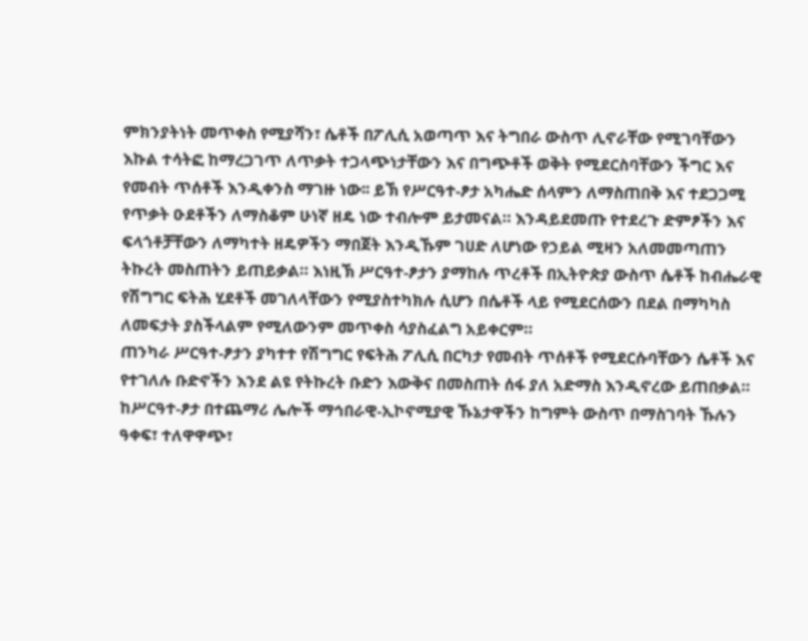ምክንያትነት መጥቀስ የሚያሻን፣ ሴቶች በፖሊሲ አወጣጥ እና ትግበራ ውስጥ ሊኖራቸው የሚገባቸውን እኩል ተሳትፎ ከማረጋገጥ ለጥቃት ተጋላጭነታቸውን እና በግጭቶች ወቅት የሚደርስባቸውን ችግር እና የመብት ጥሰቶች እንዲቀንስ ማገዙ ነው፡፡ ይኽ የሥርዓተ-ፆታ አካሔድ ሰላምን ለማስጠበቅ እና ተደጋጋሚ የጥቃት ዑደቶችን ለማስቆም ሁነኛ ዘዴ ነው ተብሎም ይታመናል። እንዳይደመጡ የተደረጉ ድምፆችን እና ፍላጎቶቻቸውን ለማካተት ዘዴዎችን ማበጀት እንዲኹም ገሀድ ለሆነው የኃይል ሚዛን አለመመጣጠን ትኩረት መስጠትን ይጠይቃል። እነዚኽ ሥርዓተ-ፆታን ያማከሉ ጥረቶች በኢትዮጵያ ውስጥ ሴቶች ከብሔራዊ የሽግግር ፍትሕ ሂደቶች መገለላቸውን የሚያስተካክሉ ሲሆን በሴቶች ላይ የሚደርሰውን በደል በማካካስ ለመፍታት ያስችላልም የሚለውንም መጥቀስ ሳያስፈልግ አይቀርም።
ጠንካራ ሥርዓተ-ፆታን ያካተተ የሽግግር የፍትሕ ፖሊሲ በርካታ የመብት ጥሰቶች የሚደርሱባቸውን ሴቶች እና የተገለሉ ቡድኖችን እንደ ልዩ የትኩረት ቡድን እውቅና በመስጠት ሰፋ ያለ አድማስ እንዲኖረው ይጠበቃል። ከሥርዓተ-ፆታ በተጨማሪ ሌሎች ማኅበራዊ-ኢኮኖሚያዊ ኹኔታዋችን ከግምት ውስጥ በማስገባት ኹሉን ዓቀፍ፣ ተለዋዋጭ፣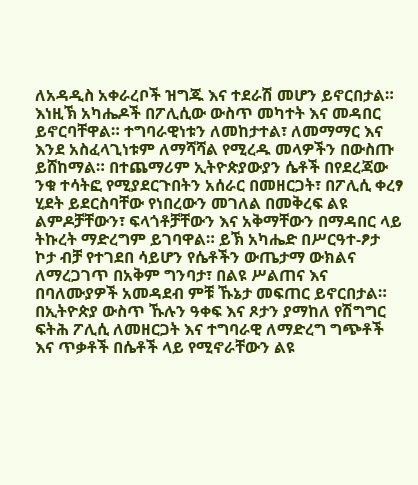ለአዳዲስ አቀራረቦች ዝግጁ እና ተደራሽ መሆን ይኖርበታል። እነዚኽ አካሔዶች በፖሊሲው ውስጥ መካተት እና መዳበር ይኖርባቸዋል። ተግባራዊነቱን ለመከታተል፣ ለመማማር እና እንደ አስፈላጊነቱም ለማሻሻል የሚረዱ መላዎችን በውስጡ ይሸከማል። በተጨማሪም ኢትዮጵያውያን ሴቶች በየደረጃው ንቁ ተሳትፎ የሚያደርጉበትን አሰራር በመዘርጋት፣ በፖሊሲ ቀረፃ ሂደት ይደርስባቸው የነበረውን መገለል በመቅረፍ ልዩ ልምዶቻቸውን፣ ፍላጎቶቻቸውን እና አቅማቸውን በማዳበር ላይ ትኩረት ማድረግም ይገባዋል። ይኽ አካሔድ በሥርዓተ-ፆታ ኮታ ብቻ የተገደበ ሳይሆን የሴቶችን ውጤታማ ውክልና ለማረጋገጥ በአቅም ግንባታ፣ በልዩ ሥልጠና እና በባለሙያዎች አመዳደብ ምቹ ኹኔታ መፍጠር ይኖርበታል።
በኢትዮጵያ ውስጥ ኹሉን ዓቀፍ እና ጾታን ያማከለ የሽግግር ፍትሕ ፖሊሲ ለመዘርጋት እና ተግባራዊ ለማድረግ ግጭቶች እና ጥቃቶች በሴቶች ላይ የሚኖራቸውን ልዩ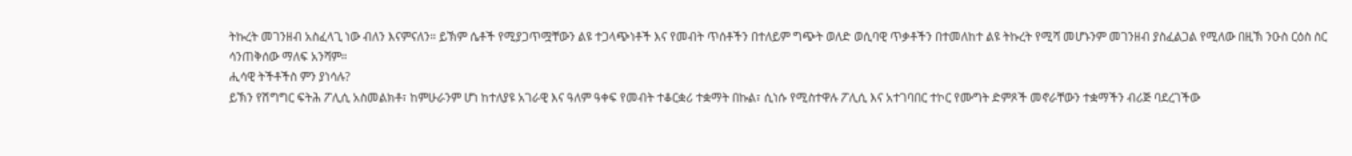ትኩረት መገንዘብ አስፈላጊ ነው ብለን እናምናለን። ይኽም ሴቶች የሚያጋጥሟቸውን ልዩ ተጋላጭነቶች እና የመብት ጥሰቶችን በተለይም ግጭት ወለድ ወሲባዊ ጥቃቶችን በተመለከተ ልዩ ትኩረት የሚሻ መሆኑንም መገንዘብ ያስፈልጋል የሚለው በዚኽ ንዑስ ርዕስ ስር ሳንጠቅሰው ማለፍ አንሻም።
ሒሳዊ ትችቶችስ ምን ያነሳሉ?
ይኽን የሽግግር ፍትሕ ፖሊሲ አስመልክቶ፣ ከምሁራንም ሆነ ከተለያዩ አገራዊ እና ዓለም ዓቀፍ የመብት ተቆርቋሪ ተቋማት በኩል፣ ሲነሱ የሚስተዋሉ ፖሊሲ እና አተገባበር ተኮር የሙግት ድምጾች መኖራቸውን ተቋማችን ብሪጅ ባደረገችው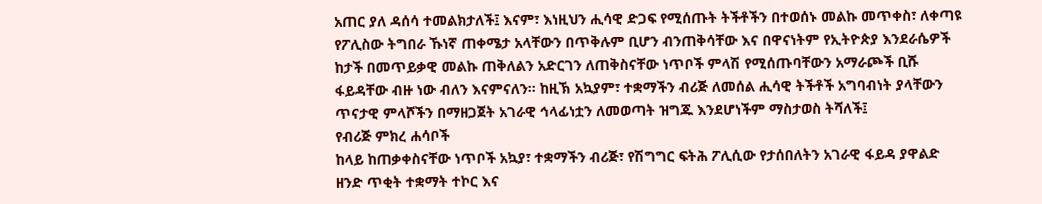አጠር ያለ ዳሰሳ ተመልክታለች፤ እናም፣ እነዚህን ሒሳዊ ድጋፍ የሚሰጡት ትችቶችን በተወሰኑ መልኩ መጥቀስ፣ ለቀጣዩ የፖሊስው ትግበራ ኹነኛ ጠቀሜታ አላቸውን በጥቅሉም ቢሆን ብንጠቅሳቸው እና በዋናነትም የኢትዮጵያ እንደራሴዎች ከታች በመጥይቃዊ መልኩ ጠቅለልን አድርገን ለጠቅስናቸው ነጥቦች ምላሽ የሚሰጡባቸውን አማራጮች ቢሹ ፋይዳቸው ብዙ ነው ብለን እናምናለን። ከዚኽ አኳያም፣ ተቋማችን ብሪጅ ለመሰል ሒሳዊ ትችቶች አግባብነት ያላቸውን ጥናታዊ ምላሾችን በማዘጋጀት አገራዊ ኅላፊነቷን ለመወጣት ዝግጁ እንደሆነችም ማስታወስ ትሻለች፤
የብሪጅ ምክረ ሐሳቦች
ከላይ ከጠቃቀስናቸው ነጥቦች አኳያ፣ ተቋማችን ብሪጅ፣ የሽግግር ፍትሕ ፖሊሲው የታሰበለትን አገራዊ ፋይዳ ያዋልድ ዘንድ ጥቂት ተቋማት ተኮር እና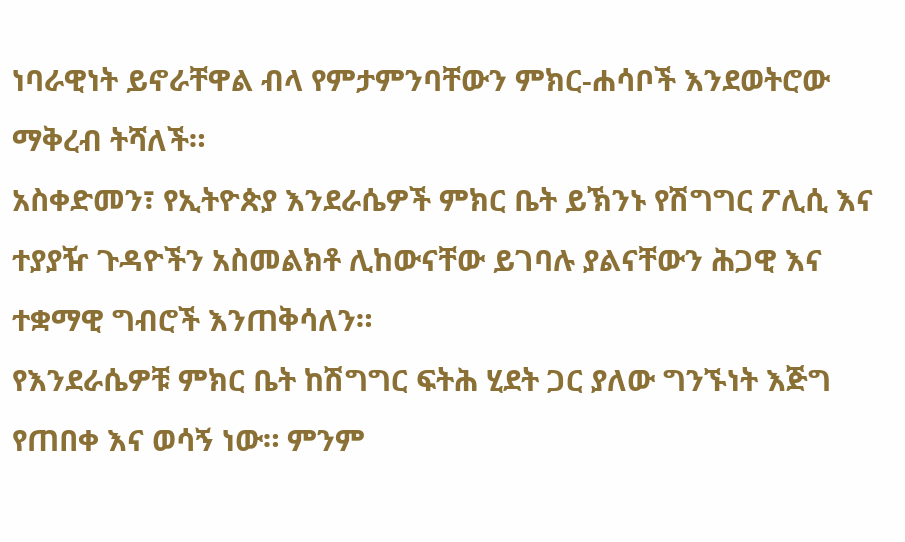ነባራዊነት ይኖራቸዋል ብላ የምታምንባቸውን ምክር-ሐሳቦች እንደወትሮው ማቅረብ ትሻለች።
አስቀድመን፣ የኢትዮጵያ እንደራሴዎች ምክር ቤት ይኽንኑ የሽግግር ፖሊሲ እና ተያያዥ ጉዳዮችን አስመልክቶ ሊከውናቸው ይገባሉ ያልናቸውን ሕጋዊ እና ተቋማዊ ግብሮች እንጠቅሳለን።
የእንደራሴዎቹ ምክር ቤት ከሽግግር ፍትሕ ሂደት ጋር ያለው ግንኙነት እጅግ የጠበቀ እና ወሳኝ ነው። ምንም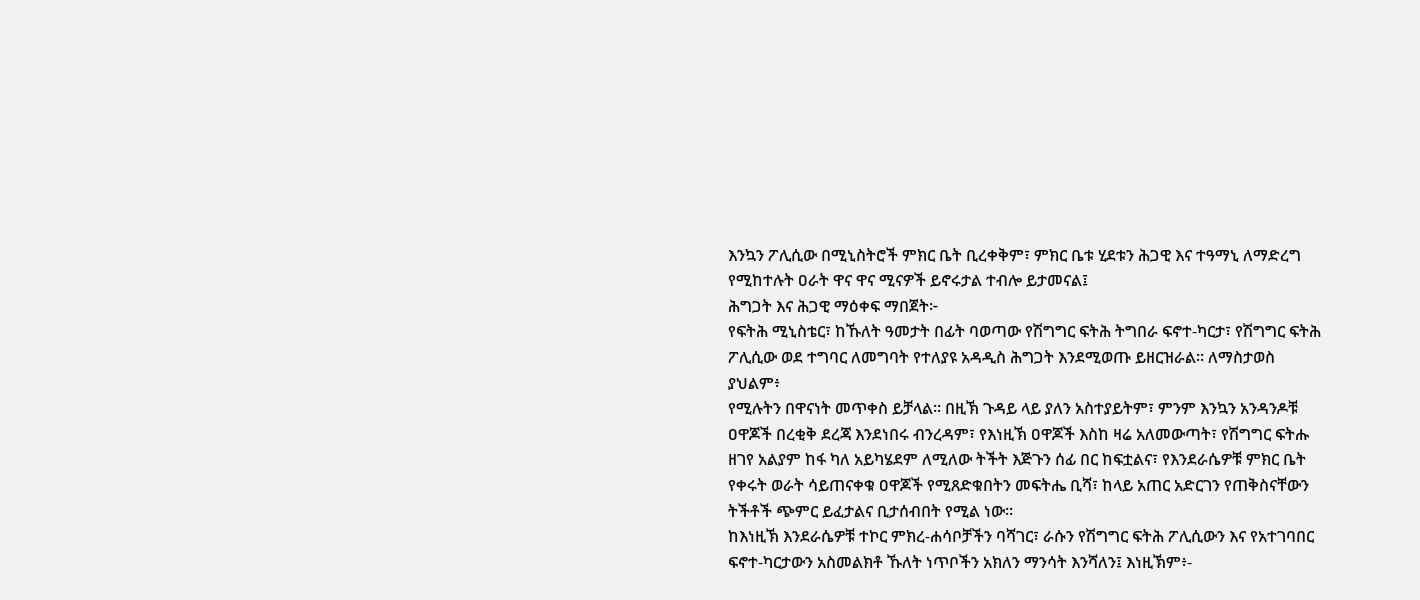እንኳን ፖሊሲው በሚኒስትሮች ምክር ቤት ቢረቀቅም፣ ምክር ቤቱ ሂደቱን ሕጋዊ እና ተዓማኒ ለማድረግ የሚከተሉት ዐራት ዋና ዋና ሚናዎች ይኖሩታል ተብሎ ይታመናል፤
ሕግጋት እና ሕጋዊ ማዕቀፍ ማበጀት፦
የፍትሕ ሚኒስቴር፣ ከኹለት ዓመታት በፊት ባወጣው የሽግግር ፍትሕ ትግበራ ፍኖተ-ካርታ፣ የሽግግር ፍትሕ ፖሊሲው ወደ ተግባር ለመግባት የተለያዩ አዳዲስ ሕግጋት እንደሚወጡ ይዘርዝራል። ለማስታወስ ያህልም፥
የሚሉትን በዋናነት መጥቀስ ይቻላል። በዚኽ ጉዳይ ላይ ያለን አስተያይትም፣ ምንም እንኳን አንዳንዶቹ ዐዋጆች በረቂቅ ደረጃ እንደነበሩ ብንረዳም፣ የእነዚኽ ዐዋጆች እስከ ዛሬ አለመውጣት፣ የሽግግር ፍትሑ ዘገየ አልያም ከፋ ካለ አይካሄደም ለሚለው ትችት እጅጉን ሰፊ በር ከፍቷልና፣ የእንደራሴዎቹ ምክር ቤት የቀሩት ወራት ሳይጠናቀቁ ዐዋጆች የሚጸድቁበትን መፍትሔ ቢሻ፣ ከላይ አጠር አድርገን የጠቅስናቸውን ትችቶች ጭምር ይፈታልና ቢታሰብበት የሚል ነው።
ከእነዚኽ እንደራሴዎቹ ተኮር ምክረ-ሐሳቦቻችን ባሻገር፣ ራሱን የሽግግር ፍትሕ ፖሊሲውን እና የአተገባበር ፍኖተ-ካርታውን አስመልክቶ ኹለት ነጥቦችን አክለን ማንሳት እንሻለን፤ እነዚኽም፥-